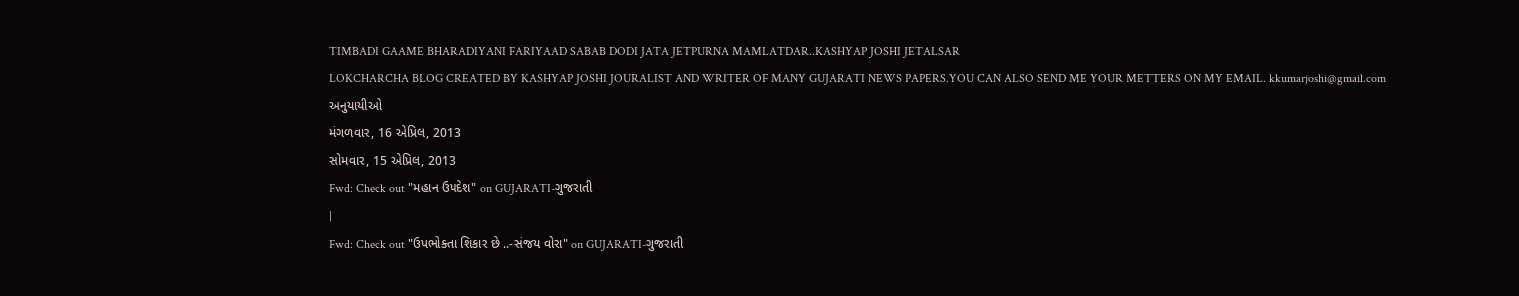TIMBADI GAAME BHARADIYANI FARIYAAD SABAB DODI JATA JETPURNA MAMLATDAR..KASHYAP JOSHI JETALSAR
LOKCHARCHA BLOG CREATED BY KASHYAP JOSHI JOURALIST AND WRITER OF MANY GUJARATI NEWS PAPERS.YOU CAN ALSO SEND ME YOUR METTERS ON MY EMAIL. kkumarjoshi@gmail.com
અનુયાયીઓ
મંગળવાર, 16 એપ્રિલ, 2013
સોમવાર, 15 એપ્રિલ, 2013
Fwd: Check out "મહાન ઉ૫દેશ" on GUJARATI-ગુજરાતી
|
Fwd: Check out "ઉપભોક્તા શિકાર છે ..-સંજય વોરા" on GUJARATI-ગુજરાતી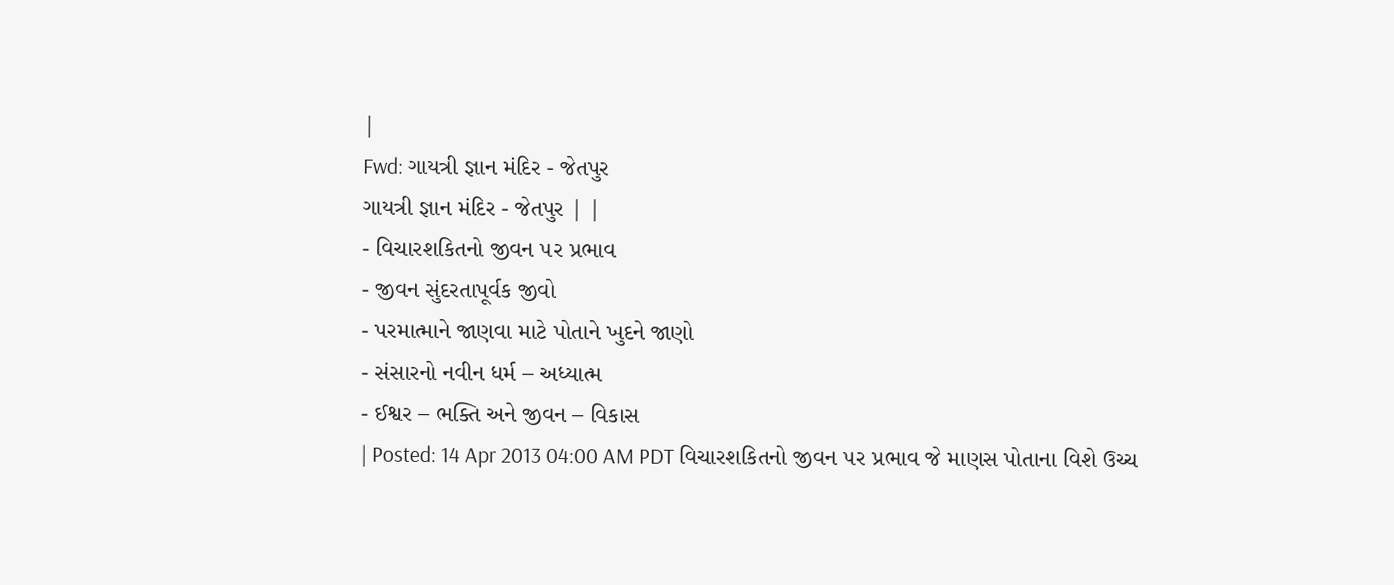|
Fwd: ગાયત્રી જ્ઞાન મંદિર - જેતપુર
ગાયત્રી જ્ઞાન મંદિર - જેતપુર | |
- વિચારશકિતનો જીવન ૫ર પ્રભાવ
- જીવન સુંદરતાપૂર્વક જીવો
- પરમાત્માને જાણવા માટે પોતાને ખુદને જાણો
- સંસારનો નવીન ધર્મ – અધ્યાત્મ
- ઈશ્વર – ભક્તિ અને જીવન – વિકાસ
| Posted: 14 Apr 2013 04:00 AM PDT વિચારશકિતનો જીવન ૫ર પ્રભાવ જે માણસ પોતાના વિશે ઉચ્ચ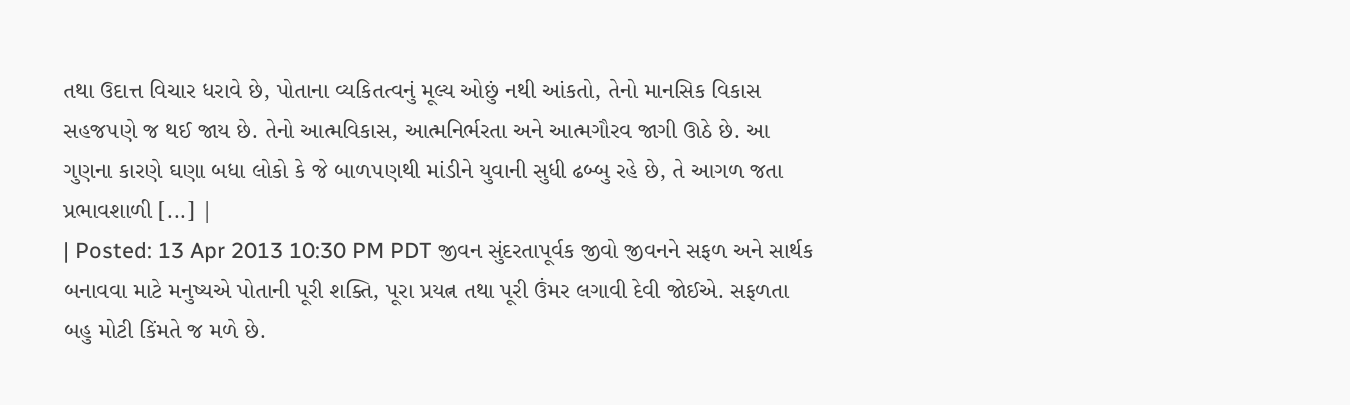તથા ઉદાત્ત વિચાર ધરાવે છે, પોતાના વ્યકિતત્વનું મૂલ્ય ઓછું નથી આંકતો, તેનો માનસિક વિકાસ સહજ૫ણે જ થઈ જાય છે. તેનો આત્મવિકાસ, આત્મનિર્ભરતા અને આત્મગૌરવ જાગી ઊઠે છે. આ ગુણના કારણે ઘણા બધા લોકો કે જે બાળ૫ણથી માંડીને યુવાની સુધી ઢબ્બુ રહે છે, તે આગળ જતા પ્રભાવશાળી [...] |
| Posted: 13 Apr 2013 10:30 PM PDT જીવન સુંદરતાપૂર્વક જીવો જીવનને સફળ અને સાર્થક બનાવવા માટે મનુષ્યએ પોતાની પૂરી શક્તિ, પૂરા પ્રયત્ન તથા પૂરી ઉંમર લગાવી દેવી જોઈએ. સફળતા બહુ મોટી કિંમતે જ મળે છે.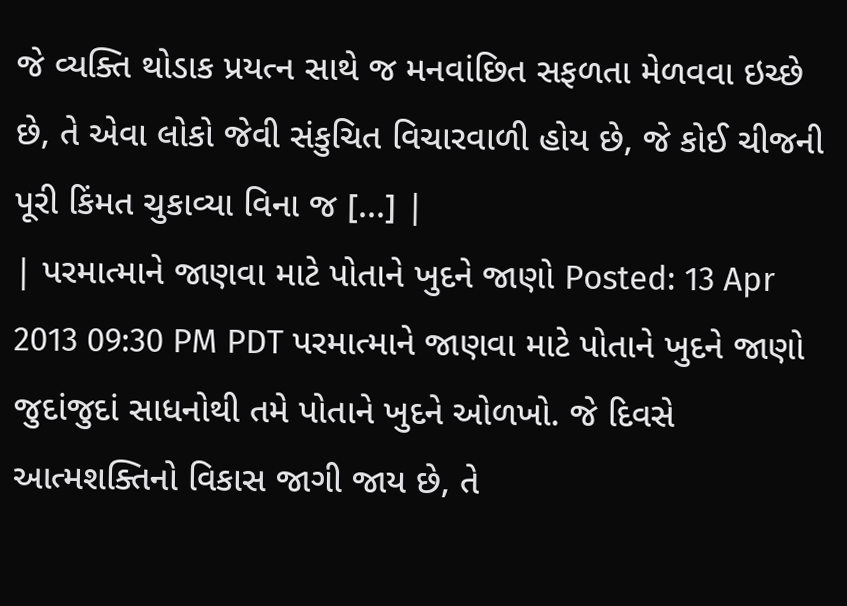જે વ્યક્તિ થોડાક પ્રયત્ન સાથે જ મનવાંછિત સફળતા મેળવવા ઇચ્છે છે, તે એવા લોકો જેવી સંકુચિત વિચારવાળી હોય છે, જે કોઈ ચીજની પૂરી કિંમત ચુકાવ્યા વિના જ [...] |
| પરમાત્માને જાણવા માટે પોતાને ખુદને જાણો Posted: 13 Apr 2013 09:30 PM PDT પરમાત્માને જાણવા માટે પોતાને ખુદને જાણો જુદાંજુદાં સાધનોથી તમે પોતાને ખુદને ઓળખો. જે દિવસે આત્મશક્તિનો વિકાસ જાગી જાય છે, તે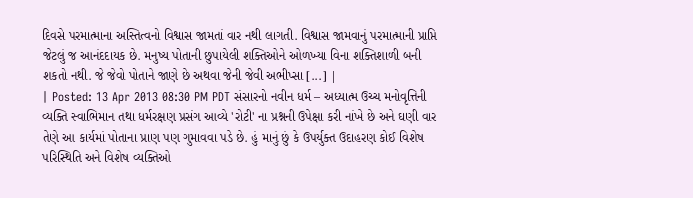દિવસે પરમાત્માના અસ્તિત્વનો વિશ્વાસ જામતાં વાર નથી લાગતી. વિશ્વાસ જામવાનું પરમાત્માની પ્રાપ્તિ જેટલું જ આનંદદાયક છે. મનુષ્ય પોતાની છુપાયેલી શક્તિઓને ઓળખ્યા વિના શક્તિશાળી બની શકતો નથી. જે જેવો પોતાને જાણે છે અથવા જેની જેવી અભીપ્સા [...] |
| Posted: 13 Apr 2013 08:30 PM PDT સંસારનો નવીન ધર્મ – અધ્યાત્મ ઉચ્ચ મનોવૃત્તિની વ્યક્તિ સ્વાભિમાન તથા ધર્મરક્ષણ પ્રસંગ આવ્યે 'રોટી' ના પ્રશ્નની ઉપેક્ષા કરી નાંખે છે અને ઘણી વાર તેણે આ કાર્યમાં પોતાના પ્રાણ પણ ગુમાવવા પડે છે. હું માનું છું કે ઉપર્યુક્ત ઉદાહરણ કોઈ વિશેષ પરિસ્થિતિ અને વિશેષ વ્યક્તિઓ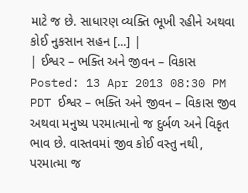માટે જ છે. સાધારણ વ્યક્તિ ભૂખી રહીને અથવા કોઈ નુકસાન સહન [...] |
| ઈશ્વર – ભક્તિ અને જીવન – વિકાસ Posted: 13 Apr 2013 08:30 PM PDT ઈશ્વર – ભક્તિ અને જીવન – વિકાસ જીવ અથવા મનુષ્ય પરમાત્માનો જ દુર્બળ અને વિકૃત ભાવ છે. વાસ્તવમાં જીવ કોઈ વસ્તુ નથી, પરમાત્મા જ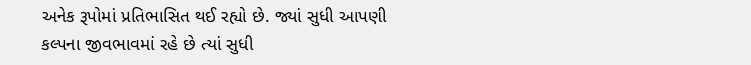અનેક રૂપોમાં પ્રતિભાસિત થઈ રહ્યો છે. જ્યાં સુધી આપણી કલ્પના જીવભાવમાં રહે છે ત્યાં સુધી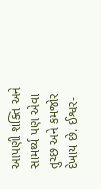આપણી શક્તિ અને સામર્થ્ય પણ એવા તુચ્છ અને કમજોર દેખાય છે. ઈશ્વર-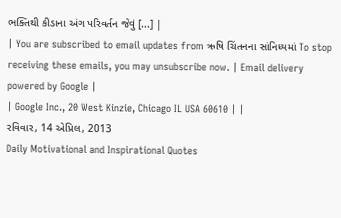ભક્તિથી કીડાના અંગ પરિવર્તન જેવું [...] |
| You are subscribed to email updates from ઋષિ ચિંતનના સાંનિધ્યમાં To stop receiving these emails, you may unsubscribe now. | Email delivery powered by Google |
| Google Inc., 20 West Kinzie, Chicago IL USA 60610 | |
રવિવાર, 14 એપ્રિલ, 2013
Daily Motivational and Inspirational Quotes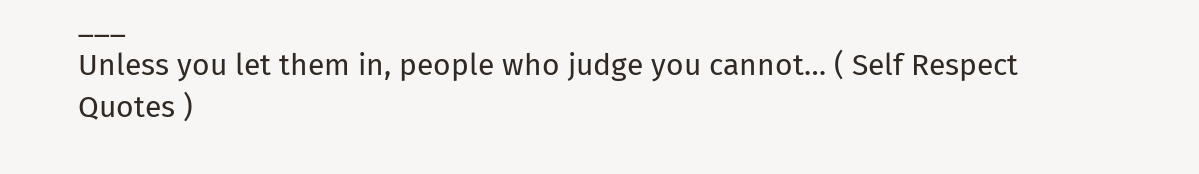___
Unless you let them in, people who judge you cannot… ( Self Respect Quotes )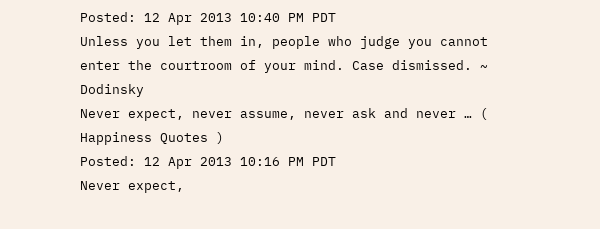Posted: 12 Apr 2013 10:40 PM PDT
Unless you let them in, people who judge you cannot enter the courtroom of your mind. Case dismissed. ~ Dodinsky
Never expect, never assume, never ask and never … ( Happiness Quotes )
Posted: 12 Apr 2013 10:16 PM PDT
Never expect,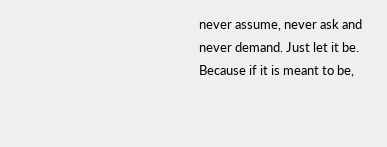never assume, never ask and never demand. Just let it be. Because if it is meant to be,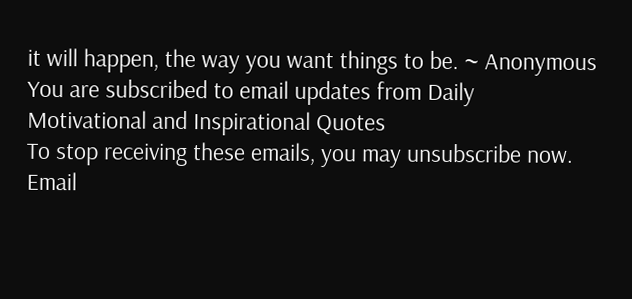it will happen, the way you want things to be. ~ Anonymous
You are subscribed to email updates from Daily Motivational and Inspirational Quotes
To stop receiving these emails, you may unsubscribe now.
Email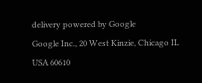delivery powered by Google
Google Inc., 20 West Kinzie, Chicago IL USA 60610